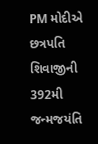PM મોદીએ છત્રપતિ શિવાજીની 392મી જન્મજયંતિ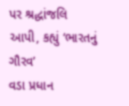પર શ્રદ્ધાંજલિ આપી, કહ્યું ‘ભારતનું ગૌરવ’
વડા પ્રધાન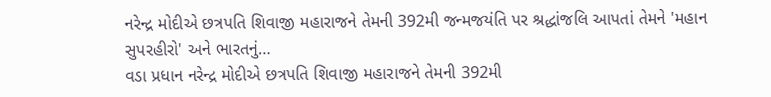નરેન્દ્ર મોદીએ છત્રપતિ શિવાજી મહારાજને તેમની 392મી જન્મજયંતિ પર શ્રદ્ધાંજલિ આપતાં તેમને 'મહાન સુપરહીરો' અને ભારતનું…
વડા પ્રધાન નરેન્દ્ર મોદીએ છત્રપતિ શિવાજી મહારાજને તેમની 392મી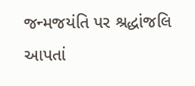જન્મજયંતિ પર શ્રદ્ધાંજલિ આપતાં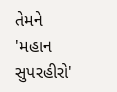તેમને 'મહાન સુપરહીરો'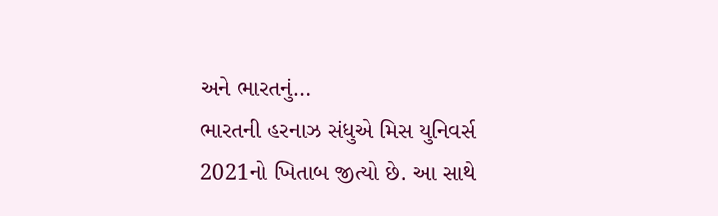અને ભારતનું…
ભારતની હરનાઝ સંધુએ મિસ યુનિવર્સ 2021નો ખિતાબ જીત્યો છે. આ સાથે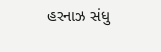હરનાઝ સંધુ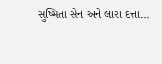સુષ્મિતા સેન અને લારા દત્તા…